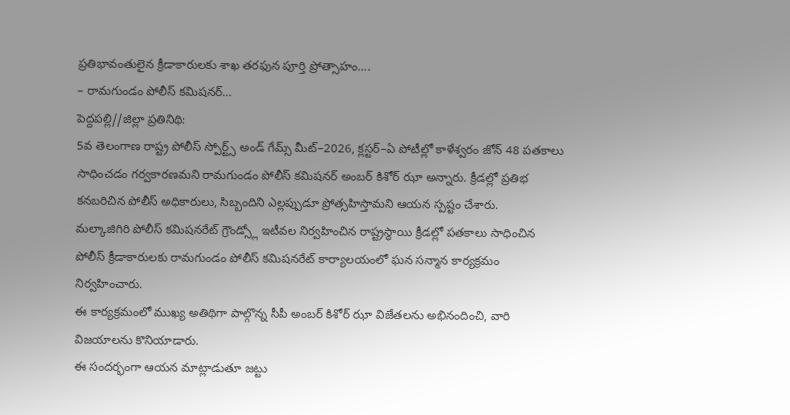ప్రతిభావంతులైన క్రీడాకారులకు శాఖ తరఫున పూర్తి ప్రోత్సాహం….
– రామగుండం పోలీస్ కమిషనర్…
పెద్దపల్లి//జిల్లా ప్రతినిథి:
5వ తెలంగాణ రాష్ట్ర పోలీస్ స్పోర్ట్స్ అండ్ గేమ్స్ మీట్–2026, క్లస్టర్–ఏ పోటీల్లో కాళేశ్వరం జోన్ 48 పతకాలు సాధించడం గర్వకారణమని రామగుండం పోలీస్ కమిషనర్ అంబర్ కిశోర్ ఝా అన్నారు. క్రీడల్లో ప్రతిభ కనబరిచిన పోలీస్ అధికారులు, సిబ్బందిని ఎల్లప్పుడూ ప్రోత్సహిస్తామని ఆయన స్పష్టం చేశారు.
మల్కాజిగిరి పోలీస్ కమిషనరేట్ గ్రౌండ్స్లో ఇటీవల నిర్వహించిన రాష్ట్రస్థాయి క్రీడల్లో పతకాలు సాధించిన పోలీస్ క్రీడాకారులకు రామగుండం పోలీస్ కమిషనరేట్ కార్యాలయంలో ఘన సన్మాన కార్యక్రమం నిర్వహించారు.
ఈ కార్యక్రమంలో ముఖ్య అతిథిగా పాల్గొన్న సీపీ అంబర్ కిశోర్ ఝా విజేతలను అభినందించి, వారి విజయాలను కొనియాడారు.
ఈ సందర్భంగా ఆయన మాట్లాడుతూ జట్టు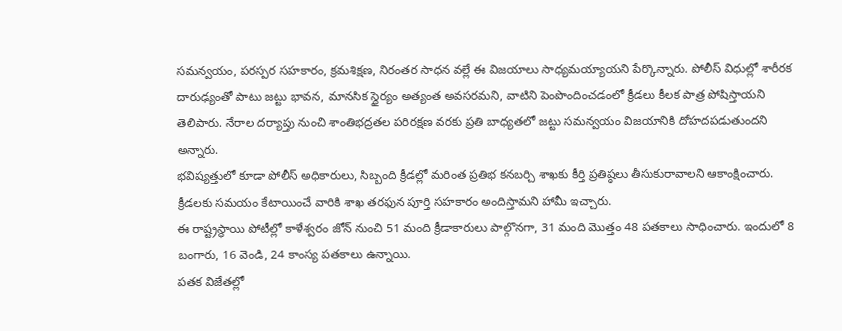సమన్వయం, పరస్పర సహకారం, క్రమశిక్షణ, నిరంతర సాధన వల్లే ఈ విజయాలు సాధ్యమయ్యాయని పేర్కొన్నారు. పోలీస్ విధుల్లో శారీరక దారుఢ్యంతో పాటు జట్టు భావన, మానసిక స్థైర్యం అత్యంత అవసరమని, వాటిని పెంపొందించడంలో క్రీడలు కీలక పాత్ర పోషిస్తాయని తెలిపారు. నేరాల దర్యాప్తు నుంచి శాంతిభద్రతల పరిరక్షణ వరకు ప్రతి బాధ్యతలో జట్టు సమన్వయం విజయానికి దోహదపడుతుందని అన్నారు.
భవిష్యత్తులో కూడా పోలీస్ అధికారులు, సిబ్బంది క్రీడల్లో మరింత ప్రతిభ కనబర్చి శాఖకు కీర్తి ప్రతిష్ఠలు తీసుకురావాలని ఆకాంక్షించారు. క్రీడలకు సమయం కేటాయించే వారికి శాఖ తరఫున పూర్తి సహకారం అందిస్తామని హామీ ఇచ్చారు.
ఈ రాష్ట్రస్థాయి పోటీల్లో కాళేశ్వరం జోన్ నుంచి 51 మంది క్రీడాకారులు పాల్గొనగా, 31 మంది మొత్తం 48 పతకాలు సాధించారు. ఇందులో 8 బంగారు, 16 వెండి, 24 కాంస్య పతకాలు ఉన్నాయి.
పతక విజేతల్లో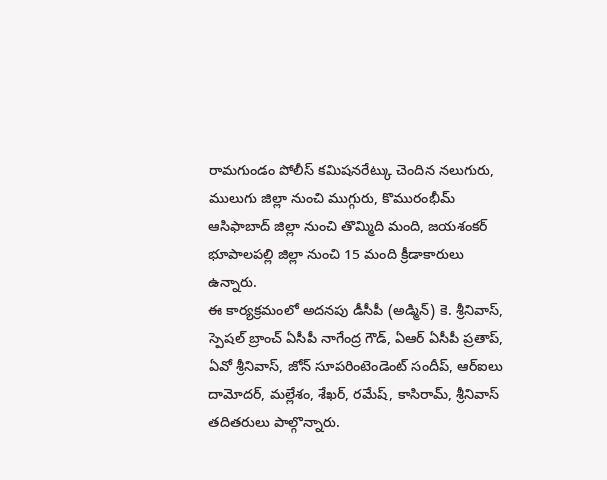రామగుండం పోలీస్ కమిషనరేట్కు చెందిన నలుగురు, ములుగు జిల్లా నుంచి ముగ్గురు, కొమురంభీమ్ ఆసిఫాబాద్ జిల్లా నుంచి తొమ్మిది మంది, జయశంకర్ భూపాలపల్లి జిల్లా నుంచి 15 మంది క్రీడాకారులు ఉన్నారు.
ఈ కార్యక్రమంలో అదనపు డీసీపీ (అడ్మిన్) కె. శ్రీనివాస్, స్పెషల్ బ్రాంచ్ ఏసీపీ నాగేంద్ర గౌడ్, ఏఆర్ ఏసీపీ ప్రతాప్, ఏవో శ్రీనివాస్, జోన్ సూపరింటెండెంట్ సందీప్, ఆర్ఐలు దామోదర్, మల్లేశం, శేఖర్, రమేష్, కాసిరామ్, శ్రీనివాస్ తదితరులు పాల్గొన్నారు.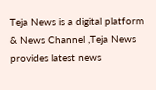Teja News is a digital platform & News Channel ,Teja News provides latest news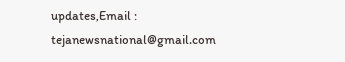updates,Email : tejanewsnational@gmail.com